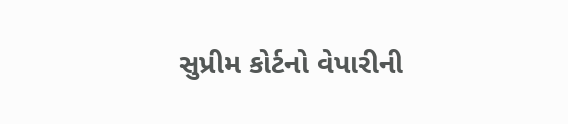સુપ્રીમ કોર્ટનો વેપારીની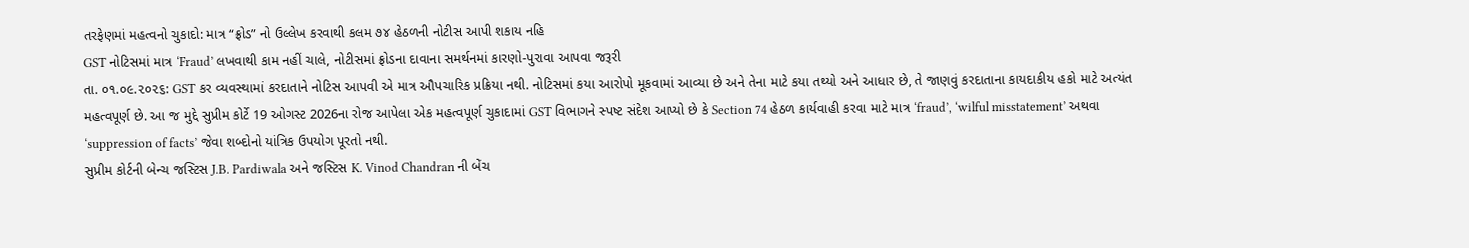તરફેણમાં મહત્વનો ચુકાદો: માત્ર “ફ્રોડ” નો ઉલ્લેખ કરવાથી કલમ ૭૪ હેઠળની નોટીસ આપી શકાય નહિ
GST નોટિસમાં માત્ર ‘Fraud’ લખવાથી કામ નહીં ચાલે, નોટીસમાં ફ્રોડના દાવાના સમર્થનમાં કારણો-પુરાવા આપવા જરૂરી
તા. ૦૧.૦૯.૨૦૨૬: GST કર વ્યવસ્થામાં કરદાતાને નોટિસ આપવી એ માત્ર ઔપચારિક પ્રક્રિયા નથી. નોટિસમાં કયા આરોપો મૂકવામાં આવ્યા છે અને તેના માટે કયા તથ્યો અને આધાર છે, તે જાણવું કરદાતાના કાયદાકીય હકો માટે અત્યંત મહત્વપૂર્ણ છે. આ જ મુદ્દે સુપ્રીમ કોર્ટે 19 ઓગસ્ટ 2026ના રોજ આપેલા એક મહત્વપૂર્ણ ચુકાદામાં GST વિભાગને સ્પષ્ટ સંદેશ આપ્યો છે કે Section 74 હેઠળ કાર્યવાહી કરવા માટે માત્ર ‘fraud’, ‘wilful misstatement’ અથવા ‘suppression of facts’ જેવા શબ્દોનો યાંત્રિક ઉપયોગ પૂરતો નથી.
સુપ્રીમ કોર્ટની બેન્ચ જસ્ટિસ J.B. Pardiwala અને જસ્ટિસ K. Vinod Chandran ની બેંચ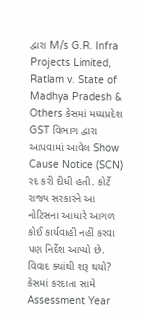દ્વારા M/s G.R. Infra Projects Limited, Ratlam v. State of Madhya Pradesh & Others કેસમાં મધ્યપ્રદેશ GST વિભાગ દ્વારા આપવામાં આવેલ Show Cause Notice (SCN) રદ કરી દીધી હતી. કોર્ટે રાજ્ય સરકારને આ નોટિસના આધારે આગળ કોઈ કાર્યવાહી નહીં કરવા પણ નિર્દેશ આપ્યો છે.
વિવાદ ક્યાંથી શરૂ થયો?
કેસમાં કરદાતા સામે Assessment Year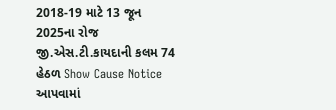2018-19 માટે 13 જૂન 2025ના રોજ જી.એસ.ટી.કાયદાની કલમ 74 હેઠળ Show Cause Notice આપવામાં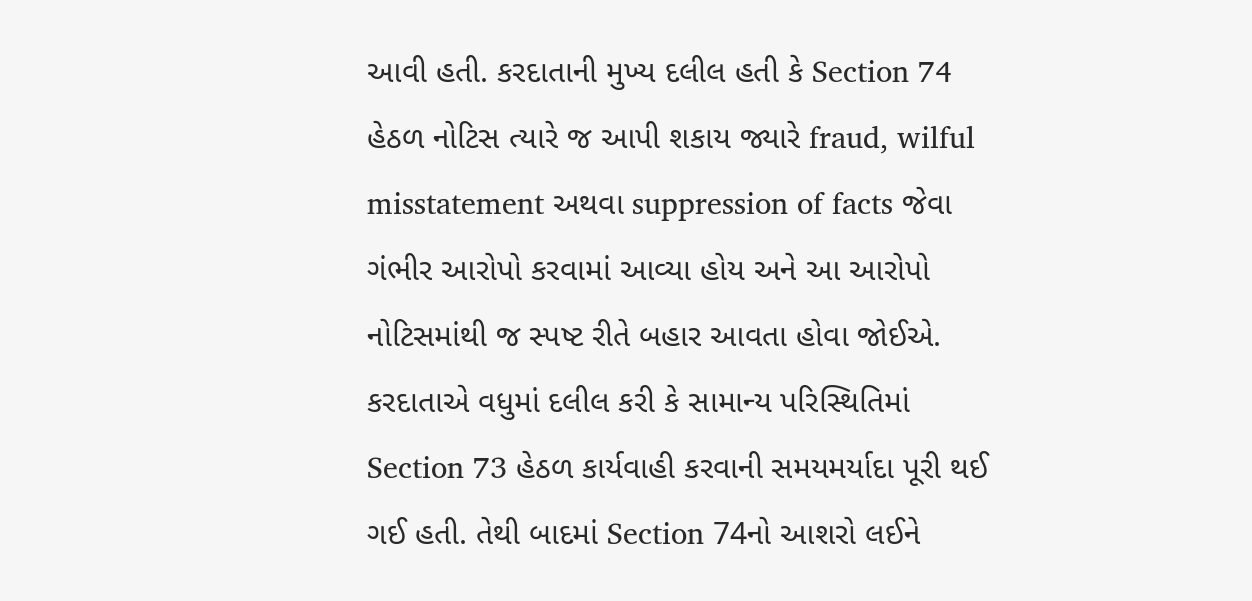આવી હતી. કરદાતાની મુખ્ય દલીલ હતી કે Section 74 હેઠળ નોટિસ ત્યારે જ આપી શકાય જ્યારે fraud, wilful misstatement અથવા suppression of facts જેવા ગંભીર આરોપો કરવામાં આવ્યા હોય અને આ આરોપો નોટિસમાંથી જ સ્પષ્ટ રીતે બહાર આવતા હોવા જોઈએ.
કરદાતાએ વધુમાં દલીલ કરી કે સામાન્ય પરિસ્થિતિમાં Section 73 હેઠળ કાર્યવાહી કરવાની સમયમર્યાદા પૂરી થઈ ગઈ હતી. તેથી બાદમાં Section 74નો આશરો લઈને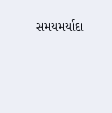સમયમર્યાદા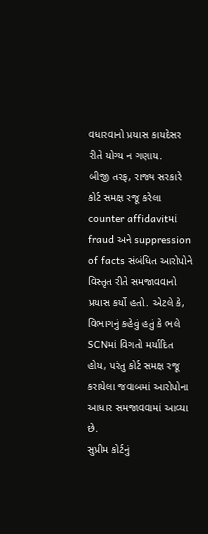વધારવાનો પ્રયાસ કાયદેસર રીતે યોગ્ય ન ગણાય.
બીજી તરફ, રાજ્ય સરકારે કોર્ટ સમક્ષ રજૂ કરેલા counter affidavitમાં fraud અને suppression of facts સંબંધિત આરોપોને વિસ્તૃત રીતે સમજાવવાનો પ્રયાસ કર્યો હતો. એટલે કે, વિભાગનું કહેવું હતું કે ભલે SCNમાં વિગતો મર્યાદિત હોય, પરંતુ કોર્ટ સમક્ષ રજૂ કરાયેલા જવાબમાં આરોપોના આધાર સમજાવવામાં આવ્યા છે.
સુપ્રીમ કોર્ટનું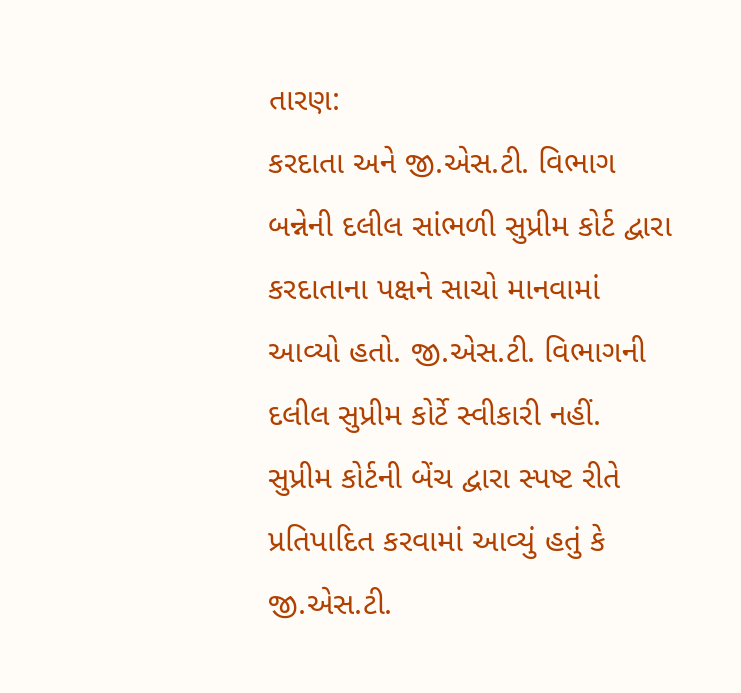તારણ:
કરદાતા અને જી.એસ.ટી. વિભાગ બન્નેની દલીલ સાંભળી સુપ્રીમ કોર્ટ દ્વારા કરદાતાના પક્ષને સાચો માનવામાં આવ્યો હતો. જી.એસ.ટી. વિભાગની દલીલ સુપ્રીમ કોર્ટે સ્વીકારી નહીં. સુપ્રીમ કોર્ટની બેંચ દ્વારા સ્પષ્ટ રીતે પ્રતિપાદિત કરવામાં આવ્યું હતું કે જી.એસ.ટી.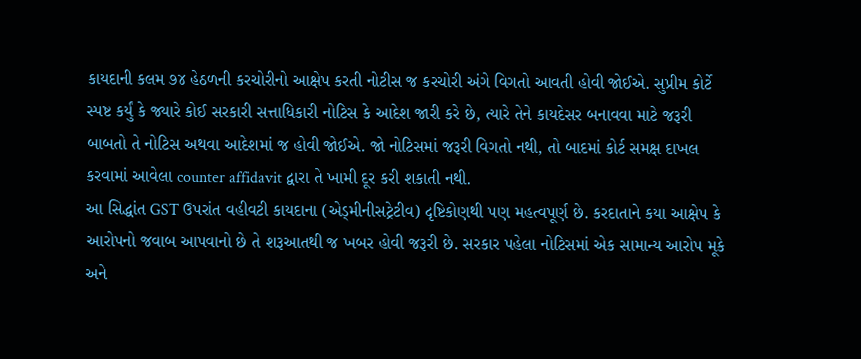કાયદાની કલમ ૭૪ હેઠળની કરચોરીનો આક્ષેપ કરતી નોટીસ જ કરચોરી અંગે વિગતો આવતી હોવી જોઈએ. સુપ્રીમ કોર્ટે સ્પષ્ટ કર્યું કે જ્યારે કોઈ સરકારી સત્તાધિકારી નોટિસ કે આદેશ જારી કરે છે, ત્યારે તેને કાયદેસર બનાવવા માટે જરૂરી બાબતો તે નોટિસ અથવા આદેશમાં જ હોવી જોઈએ. જો નોટિસમાં જરૂરી વિગતો નથી, તો બાદમાં કોર્ટ સમક્ષ દાખલ કરવામાં આવેલા counter affidavit દ્વારા તે ખામી દૂર કરી શકાતી નથી.
આ સિદ્ધાંત GST ઉપરાંત વહીવટી કાયદાના (એડ્મીનીસટ્રેટીવ) દૃષ્ટિકોણથી પણ મહત્વપૂર્ણ છે. કરદાતાને કયા આક્ષેપ કે આરોપનો જવાબ આપવાનો છે તે શરૂઆતથી જ ખબર હોવી જરૂરી છે. સરકાર પહેલા નોટિસમાં એક સામાન્ય આરોપ મૂકે અને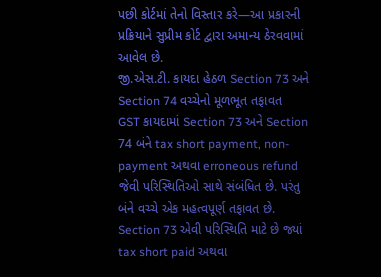પછી કોર્ટમાં તેનો વિસ્તાર કરે—આ પ્રકારની પ્રક્રિયાને સુપ્રીમ કોર્ટ દ્વારા અમાન્ય ઠેરવવામાં આવેલ છે.
જી.એસ.ટી. કાયદા હેઠળ Section 73 અને Section 74 વચ્ચેનો મૂળભૂત તફાવત
GST કાયદામાં Section 73 અને Section 74 બંને tax short payment, non-payment અથવા erroneous refund જેવી પરિસ્થિતિઓ સાથે સંબંધિત છે. પરંતુ બંને વચ્ચે એક મહત્વપૂર્ણ તફાવત છે.
Section 73 એવી પરિસ્થિતિ માટે છે જ્યાં tax short paid અથવા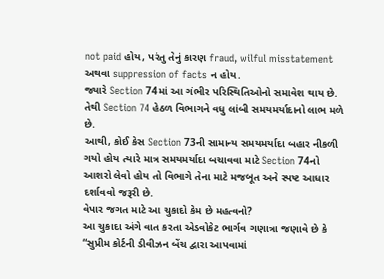not paid હોય, પરંતુ તેનું કારણ fraud, wilful misstatement અથવા suppression of facts ન હોય.
જ્યારે Section 74માં આ ગંભીર પરિસ્થિતિઓનો સમાવેશ થાય છે. તેથી Section 74 હેઠળ વિભાગને વધુ લાંબી સમયમર્યાદાનો લાભ મળે છે.
આથી, કોઈ કેસ Section 73ની સામાન્ય સમયમર્યાદા બહાર નીકળી ગયો હોય ત્યારે માત્ર સમયમર્યાદા બચાવવા માટે Section 74નો આશરો લેવો હોય તો વિભાગે તેના માટે મજબૂત અને સ્પષ્ટ આધાર દર્શાવવો જરૂરી છે.
વેપાર જગત માટે આ ચુકાદો કેમ છે મહત્વનો?
આ ચુકાદા અંગે વાત કરતા એડવોકેટ ભાર્ગવ ગણાત્રા જણાવે છે કે “સુપ્રીમ કોર્ટની ડીવીઝન બેંચ દ્વારા આપવામાં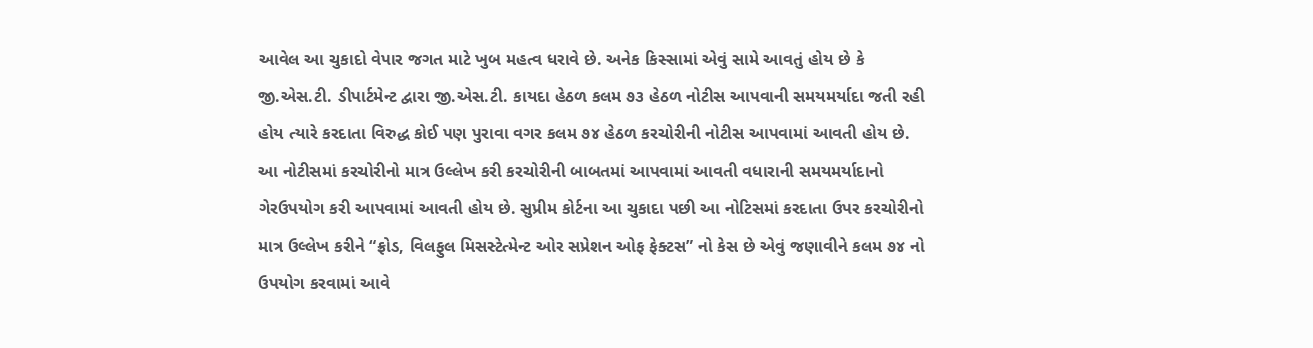આવેલ આ ચુકાદો વેપાર જગત માટે ખુબ મહત્વ ધરાવે છે. અનેક કિસ્સામાં એવું સામે આવતું હોય છે કે જી.એસ.ટી. ડીપાર્ટમેન્ટ દ્વારા જી.એસ.ટી. કાયદા હેઠળ કલમ ૭૩ હેઠળ નોટીસ આપવાની સમયમર્યાદા જતી રહી હોય ત્યારે કરદાતા વિરુદ્ધ કોઈ પણ પુરાવા વગર કલમ ૭૪ હેઠળ કરચોરીની નોટીસ આપવામાં આવતી હોય છે. આ નોટીસમાં કરચોરીનો માત્ર ઉલ્લેખ કરી કરચોરીની બાબતમાં આપવામાં આવતી વધારાની સમયમર્યાદાનો ગેરઉપયોગ કરી આપવામાં આવતી હોય છે. સુપ્રીમ કોર્ટના આ ચુકાદા પછી આ નોટિસમાં કરદાતા ઉપર કરચોરીનો માત્ર ઉલ્લેખ કરીને “ફ્રોડ, વિલફુલ મિસસ્ટેત્મેન્ટ ઓર સપ્રેશન ઓફ ફેક્ટસ” નો કેસ છે એવું જણાવીને કલમ ૭૪ નો ઉપયોગ કરવામાં આવે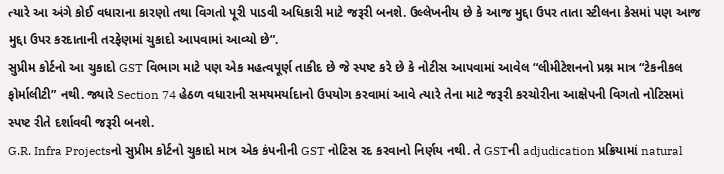ત્યારે આ અંગે કોઈ વધારાના કારણો તથા વિગતો પૂરી પાડવી અધિકારી માટે જરૂરી બનશે. ઉલ્લેખનીય છે કે આજ મુદ્દા ઉપર તાતા સ્ટીલના કેસમાં પણ આજ મુદ્દા ઉપર કરદાતાની તરફેણમાં ચુકાદો આપવામાં આવ્યો છે”.
સુપ્રીમ કોર્ટનો આ ચુકાદો GST વિભાગ માટે પણ એક મહત્વપૂર્ણ તાકીદ છે જે સ્પષ્ટ કરે છે કે નોટીસ આપવામાં આવેલ “લીમીટેશનનો પ્રશ્ન માત્ર “ટેકનીકલ ફોર્માલીટી” નથી. જ્યારે Section 74 હેઠળ વધારાની સમયમર્યાદાનો ઉપયોગ કરવામાં આવે ત્યારે તેના માટે જરૂરી કરચોરીના આક્ષેપની વિગતો નોટિસમાં સ્પષ્ટ રીતે દર્શાવવી જરૂરી બનશે.
G.R. Infra Projectsનો સુપ્રીમ કોર્ટનો ચુકાદો માત્ર એક કંપનીની GST નોટિસ રદ કરવાનો નિર્ણય નથી. તે GSTની adjudication પ્રક્રિયામાં natural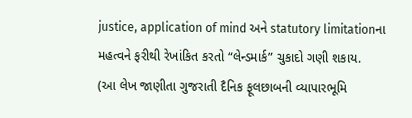justice, application of mind અને statutory limitationના મહત્વને ફરીથી રેખાંકિત કરતો “લેન્ડમાર્ક” ચુકાદો ગણી શકાય.
(આ લેખ જાણીતા ગુજરાતી દૈનિક ફૂલછાબની વ્યાપારભૂમિ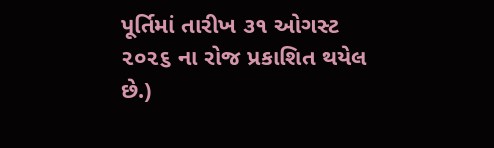પૂર્તિમાં તારીખ ૩૧ ઓગસ્ટ ૨૦૨૬ ના રોજ પ્રકાશિત થયેલ છે.)